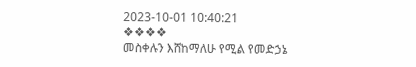2023-10-01 10:40:21
❖❖❖❖
መስቀሉን እሸከማለሁ የሚል የመድኃኔ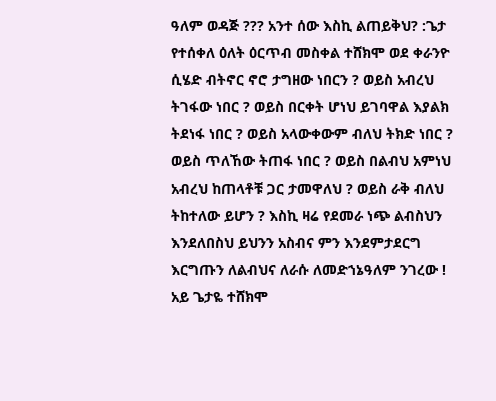ዓለም ወዳጅ ??? አንተ ሰው እስኪ ልጠይቅህ? :ጌታ የተሰቀለ ዕለት ዕርጥብ መስቀል ተሸክሞ ወደ ቀራንዮ ሲሄድ ብትኖር ኖሮ ታግዘው ነበርን ? ወይስ አብረህ ትገፋው ነበር ? ወይስ በርቀት ሆነህ ይገባዋል እያልክ ትደነፋ ነበር ? ወይስ አላውቀውም ብለህ ትክድ ነበር ? ወይስ ጥለኸው ትጠፋ ነበር ? ወይስ በልብህ አምነህ አብረህ ከጠላቶቹ ጋር ታመዋለህ ? ወይስ ራቅ ብለህ ትከተለው ይሆን ? እስኪ ዛሬ የደመራ ነጭ ልብስህን እንደለበስህ ይህንን አስብና ምን እንደምታደርግ እርግጡን ለልብህና ለራሱ ለመድኀኔዓለም ንገረው !
አይ ጌታዬ ተሸክሞ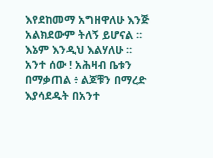እየደከመማ አግዘዋለሁ እንጅ አልክደውም ትለኝ ይሆናል ። እኔም እንዲህ እልሃለሁ ።
አንተ ሰው ! አሕዛብ ቤቱን በማቃጠል ፥ ልጆቹን በማረድ እያሳደዱት በአንተ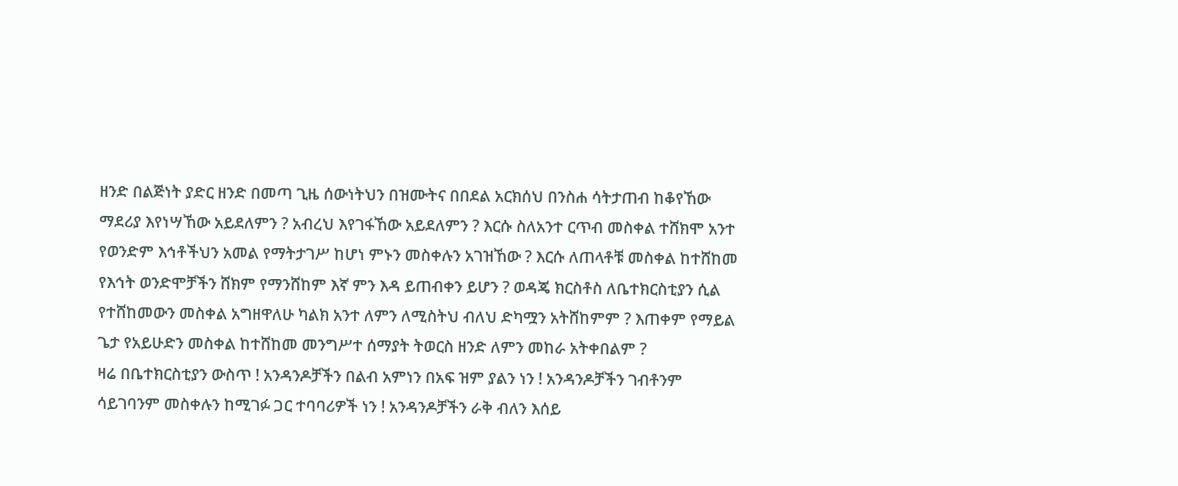ዘንድ በልጅነት ያድር ዘንድ በመጣ ጊዜ ሰውነትህን በዝሙትና በበደል አርክሰህ በንስሐ ሳትታጠብ ከቆየኸው ማደሪያ እየነሣኸው አይደለምን ? አብረህ እየገፋኸው አይደለምን ? እርሱ ስለአንተ ርጥብ መስቀል ተሸክሞ አንተ የወንድም እኅቶችህን አመል የማትታገሥ ከሆነ ምኑን መስቀሉን አገዝኸው ? እርሱ ለጠላቶቹ መስቀል ከተሸከመ የእኅት ወንድሞቻችን ሸክም የማንሸከም እኛ ምን እዳ ይጠብቀን ይሆን ? ወዳጄ ክርስቶስ ለቤተክርስቲያን ሲል የተሸከመውን መስቀል አግዘዋለሁ ካልክ አንተ ለምን ለሚስትህ ብለህ ድካሟን አትሸከምም ? እጠቀም የማይል ጌታ የአይሁድን መስቀል ከተሸከመ መንግሥተ ሰማያት ትወርስ ዘንድ ለምን መከራ አትቀበልም ?
ዛሬ በቤተክርስቲያን ውስጥ ! አንዳንዶቻችን በልብ አምነን በአፍ ዝም ያልን ነን ! አንዳንዶቻችን ገብቶንም ሳይገባንም መስቀሉን ከሚገፉ ጋር ተባባሪዎች ነን ! አንዳንዶቻችን ራቅ ብለን እሰይ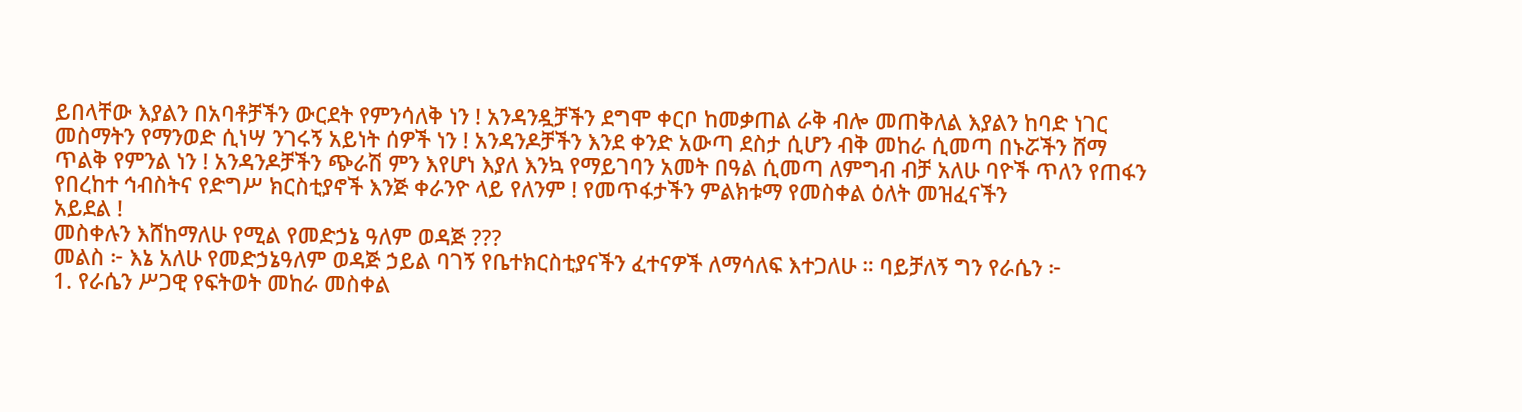ይበላቸው እያልን በአባቶቻችን ውርደት የምንሳለቅ ነን ! አንዳንዷቻችን ደግሞ ቀርቦ ከመቃጠል ራቅ ብሎ መጠቅለል እያልን ከባድ ነገር መስማትን የማንወድ ሲነሣ ንገሩኝ አይነት ሰዎች ነን ! አንዳንዶቻችን እንደ ቀንድ አውጣ ደስታ ሲሆን ብቅ መከራ ሲመጣ በኑሯችን ሸማ ጥልቅ የምንል ነን ! አንዳንዶቻችን ጭራሽ ምን እየሆነ እያለ እንኳ የማይገባን አመት በዓል ሲመጣ ለምግብ ብቻ አለሁ ባዮች ጥለን የጠፋን የበረከተ ኅብስትና የድግሥ ክርስቲያኖች እንጅ ቀራንዮ ላይ የለንም ! የመጥፋታችን ምልክቱማ የመስቀል ዕለት መዝፈናችን
አይደል !
መስቀሉን እሸከማለሁ የሚል የመድኃኔ ዓለም ወዳጅ ???
መልስ ፦ እኔ አለሁ የመድኃኔዓለም ወዳጅ ኃይል ባገኝ የቤተክርስቲያናችን ፈተናዎች ለማሳለፍ እተጋለሁ ። ባይቻለኝ ግን የራሴን ፦
1. የራሴን ሥጋዊ የፍትወት መከራ መስቀል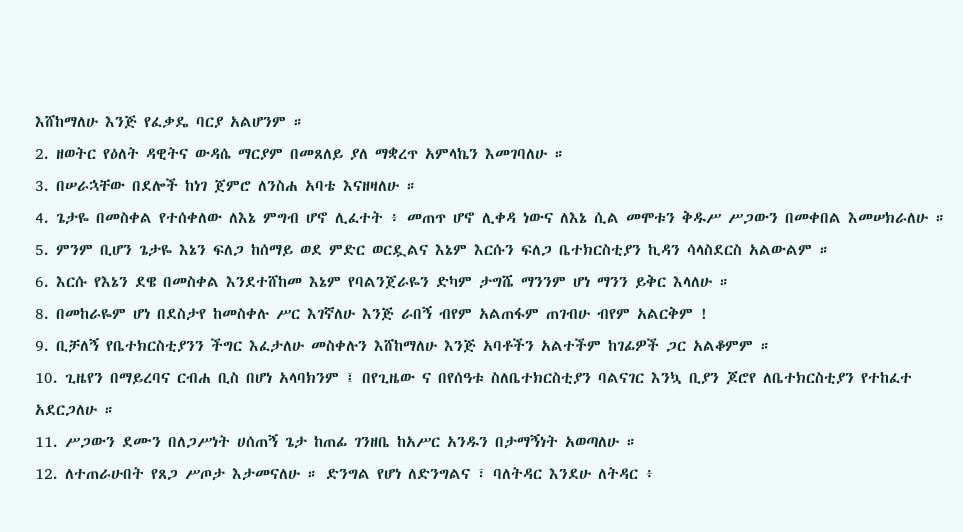እሸከማለሁ እንጅ የፈቃዴ ባርያ አልሆንም ።
2. ዘወትር የዕለት ዳዊትና ውዳሴ ማርያም በመጸለይ ያለ ማቋረጥ አምላኬን እመገባለሁ ።
3. በሠራኋቸው በደሎች ከነገ ጀምሮ ለንስሐ አባቴ እናዘዛለሁ ።
4. ጌታዬ በመስቀል የተሰቀለው ለእኔ ምግብ ሆኖ ሊፈተት ፥ መጠጥ ሆኖ ሊቀዳ ነውና ለእኔ ሲል መሞቱን ቅዱሥ ሥጋውን በመቀበል እመሠክራለሁ ።
5. ምንም ቢሆን ጌታዬ እኔን ፍለጋ ከሰማይ ወደ ምድር ወርዷልና እኔም እርሱን ፍለጋ ቤተክርስቲያን ኪዳን ሳላስደርስ አልውልም ።
6. እርሱ የእኔን ደዌ በመስቀል እንደተሸከመ እኔም የባልንጀራዬን ድካም ታግሼ ማንንም ሆነ ማንን ይቅር እላለሁ ።
8. በመከራዬም ሆነ በደስታየ ከመስቀሉ ሥር እገኛለሁ እንጅ ራበኝ ብየም አልጠፋም ጠገብሁ ብየም አልርቅም !
9. ቢቻለኝ የቤተክርስቲያንን ችግር እፈታለሁ መስቀሉን እሸከማለሁ እንጅ አባቶችን አልተችም ከገፊዎች ጋር አልቆምም ።
10. ጊዜየን በማይረባና ርብሐ ቢስ በሆነ አላባክንም ፤ በየጊዜው ና በየሰዓቱ ስለቤተክርስቲያን ባልናገር እንኳ ቢያን ጆሮየ ለቤተክርስቲያን የተከፈተ አደርጋለሁ ።
11. ሥጋውን ደሙን በለጋሥነት ሀሰጠኝ ጌታ ከጠፊ ገንዘቤ ከአሥር አንዱን በታማኝነት አወጣለሁ ።
12. ለተጠራሁበት የጸጋ ሥጦታ እታመናለሁ ። ድንግል የሆነ ለድንግልና ፣ ባለትዳር እንደሁ ለትዳር ፥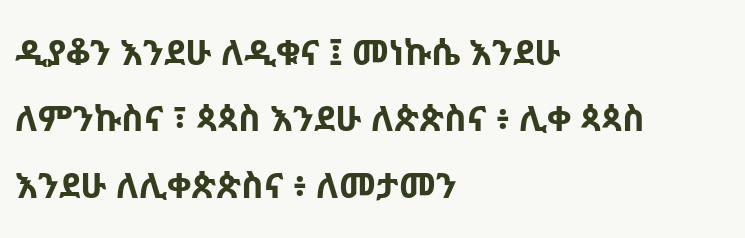ዲያቆን እንደሁ ለዲቁና ፤ መነኩሴ እንደሁ ለምንኩስና ፣ ጳጳስ እንደሁ ለጵጵስና ፥ ሊቀ ጳጳስ እንደሁ ለሊቀጵጵስና ፥ ለመታመን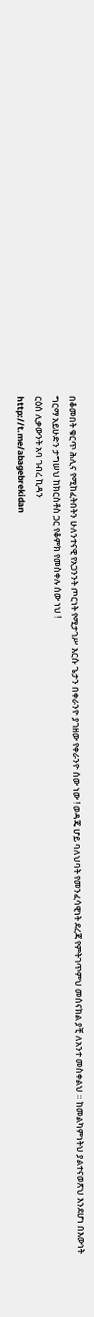በቆመበት ቁርጥ ሕሊና የሚከፈትበትን ሁለንተናዊ የአጋንንት ጦርነት የሚታገሥ እርሱ ጌታን በቀራንዮ ያገዘው የቀራንዮ ሰው ነው ! ወዳጄ ሆይ ባለህባት የመንፈሳዊነት ደረጃ የምትገጥምህ መሰናክል ያቺ ለአንተ መስቀልህ ። ከመልካምነትህ ያልተናወጽህ እንደሆነ በእውነት ግርማ አይሁድን ታግሠህ ከክርስቶስ ጋር የቆምክ የመስቀሉ ሰው ነህ !
ርዕሰ ሊቃውንት አባ ገብረ ኪዳን
http://t.me/abagebrekidan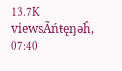13.7K viewsÃńŧęŋəĥ, 07:40